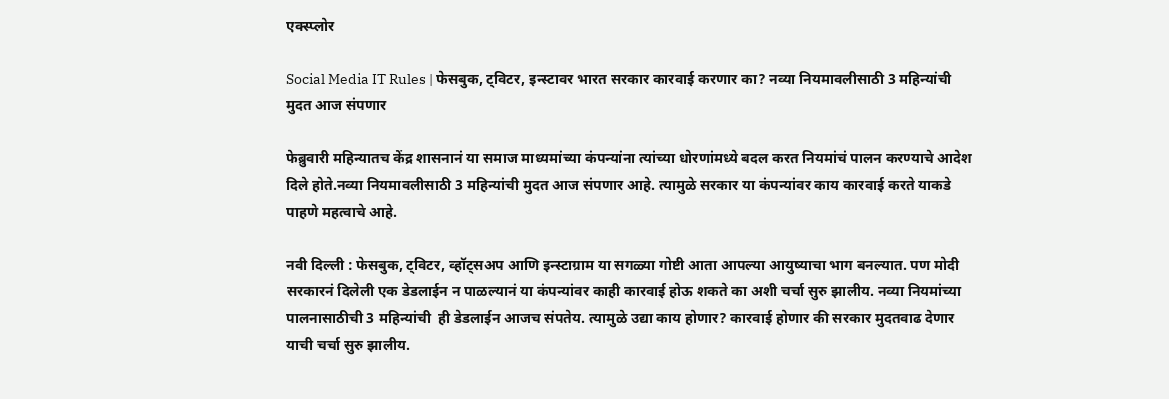एक्स्प्लोर

Social Media IT Rules | फेसबुक, ट्विटर, इन्स्टावर भारत सरकार कारवाई करणार का? नव्या नियमावलीसाठी 3 महिन्यांची मुदत आज संपणार

फेब्रुवारी महिन्यातच केंद्र शासनानं या समाज माध्यमांच्या कंपन्यांना त्यांच्या धोरणांमध्ये बदल करत नियमांचं पालन करण्याचे आदेश दिले होते.नव्या नियमावलीसाठी 3 महिन्यांची मुदत आज संपणार आहे. त्यामुळे सरकार या कंपन्यांवर काय कारवाई करते याकडे पाहणे महत्वाचे आहे.

नवी दिल्ली : फेसबुक, ट्विटर, व्हॉट्सअप आणि इन्स्टाग्राम या सगळ्या गोष्टी आता आपल्या आयुष्याचा भाग बनल्यात. पण मोदी सरकारनं दिलेली एक डेडलाईन न पाळल्यानं या कंपन्यांवर काही कारवाई होऊ शकते का अशी चर्चा सुरु झालीय. नव्या नियमांच्या पालनासाठीची 3 महिन्यांची  ही डेडलाईन आजच संपतेय. त्यामुळे उद्या काय होणार? कारवाई होणार की सरकार मुदतवाढ देणार याची चर्चा सुरु झालीय.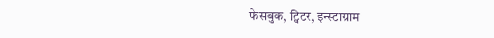फेसबुक, ट्विटर, इन्स्टाग्राम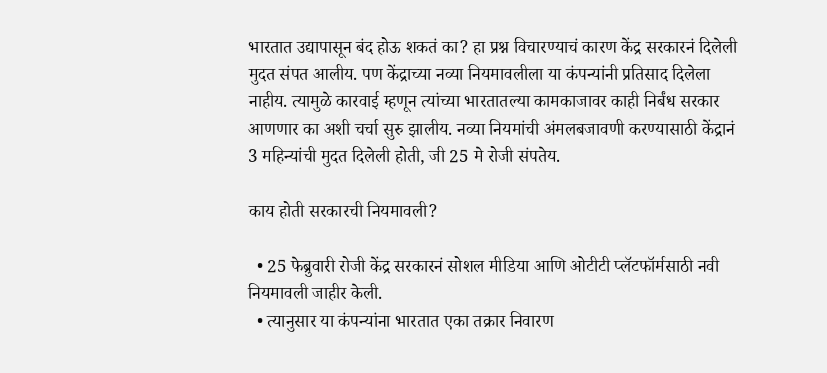भारतात उद्यापासून बंद होऊ शकतं का? हा प्रश्न विचारण्याचं कारण केंद्र सरकारनं दिलेली मुदत संपत आलीय. पण केंद्राच्या नव्या नियमावलीला या कंपन्यांनी प्रतिसाद दिलेला नाहीय. त्यामुळे कारवाई म्हणून त्यांच्या भारतातल्या कामकाजावर काही निर्बंध सरकार आणणार का अशी चर्चा सुरु झालीय. नव्या नियमांची अंमलबजावणी करण्यासाठी केंद्रानं 3 महिन्यांची मुदत दिलेली होती, जी 25 मे रोजी संपतेय.

काय होती सरकारची नियमावली?

  • 25 फेब्रुवारी रोजी केंद्र सरकारनं सोशल मीडिया आणि ओटीटी प्लॅटफॉर्मसाठी नवी नियमावली जाहीर केली.
  • त्यानुसार या कंपन्यांना भारतात एका तक्रार निवारण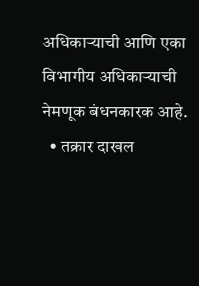अधिकाऱ्याची आणि एका विभागीय अधिकाऱ्याची नेमणूक बंधनकारक आहे.
  • तक्रार दाखल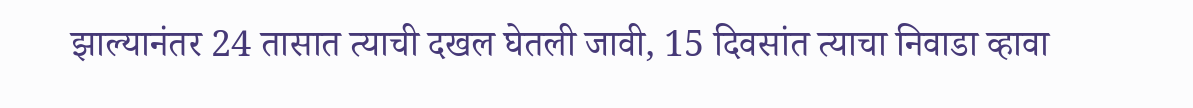झाल्यानंतर 24 तासात त्याची दखल घेतली जावी, 15 दिवसांत त्याचा निवाडा व्हावा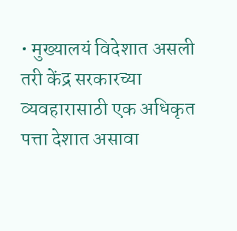• मुख्यालयं विदेशात असली तरी केंद्र सरकारच्या व्यवहारासाठी एक अधिकृत पत्ता देशात असावा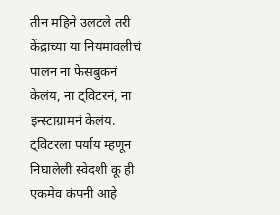तीन महिने उलटले तरी केंद्राच्या या नियमावलीचं पालन ना फेसबुकनं केलंय, ना ट्विटरनं, ना इन्स्टाग्रामनं केलंय. ट्विटरला पर्याय म्हणून निघालेली स्वेदशी कू ही एकमेव कंपनी आहे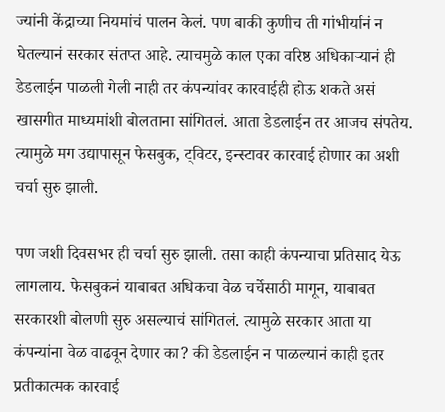ज्यांनी केंद्राच्या नियमांचं पालन केलं. पण बाकी कुणीच ती गांभीर्यानं न घेतल्यानं सरकार संतप्त आहे. त्याचमुळे काल एका वरिष्ठ अधिकाऱ्यानं ही डेडलाईन पाळली गेली नाही तर कंपन्यांवर कारवाईही होऊ शकते असं खासगीत माध्यमांशी बोलताना सांगितलं. आता डेडलाईन तर आजच संपतेय. त्यामुळे मग उद्यापासून फेसबुक, ट्विटर, इन्स्टावर कारवाई होणार का अशी चर्चा सुरु झाली.

पण जशी दिवसभर ही चर्चा सुरु झाली. तसा काही कंपन्याचा प्रतिसाद येऊ लागलाय. फेसबुकनं याबाबत अधिकचा वेळ चर्चेसाठी मागून, याबाबत सरकारशी बोलणी सुरु असल्याचं सांगितलं. त्यामुळे सरकार आता या कंपन्यांना वेळ वाढवून देणार का? की डेडलाईन न पाळल्यानं काही इतर प्रतीकात्मक कारवाई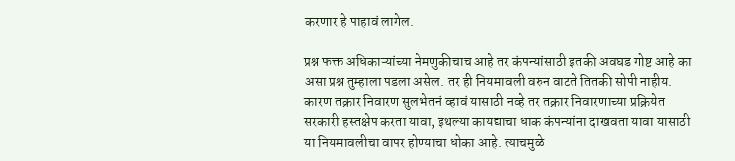करणार हे पाहावं लागेल.

प्रश्न फक्त अधिकाऱ्यांच्या नेमणुकीचाच आहे तर कंपन्यांसाठी इतकी अवघड गोष्ट आहे का असा प्रश्न तुम्हाला पडला असेल. तर ही नियमावली वरुन वाटते तितकी सोपी नाहीय. कारण तक्रार निवारण सुलभेतनं व्हावं यासाठी नव्हे तर तक्रार निवारणाच्या प्रक्रियेत सरकारी हस्तक्षेप करता यावा, इथल्या कायद्याचा धाक कंपन्यांना दाखवता यावा यासाठी या नियमावलीचा वापर होण्याचा धोका आहे. त्याचमुळे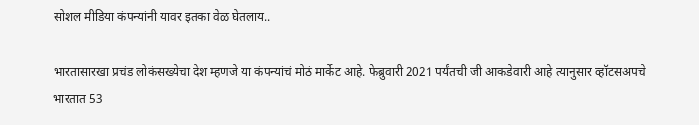सोशल मीडिया कंपन्यांनी यावर इतका वेळ घेतलाय..

भारतासारखा प्रचंड लोकंसख्येचा देश म्हणजे या कंपन्यांचं मोठं मार्केट आहे. फेब्रुवारी 2021 पर्यंतची जी आकडेवारी आहे त्यानुसार व्हॉटसअपचे भारतात 53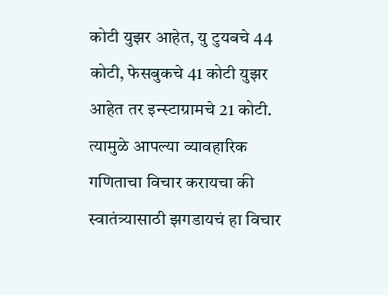कोटी युझर आहेत, यु टुयबचे 44 कोटी, फेसबुकचे 41 कोटी युझर आहेत तर इन्स्टाग्रामचे 21 कोटी. त्यामुळे आपल्या व्यावहारिक गणिताचा विचार करायचा की स्वातंत्र्यासाठी झगडायचं हा विचार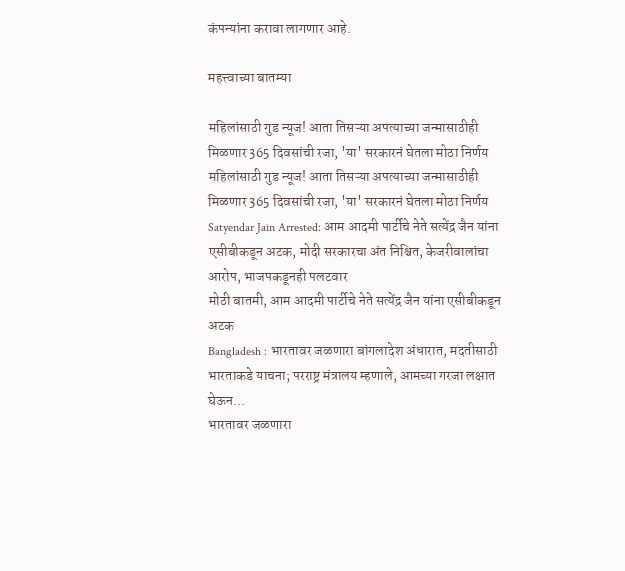कंपन्यांना करावा लागणार आहे.

महत्त्वाच्या बातम्या

महिलांसाठी गुड न्यूज! आता तिसऱ्या अपत्याच्या जन्मासाठीही मिळणार 365 दिवसांची रजा, 'या' सरकारनं घेतला मोठा निर्णय
महिलांसाठी गुड न्यूज! आता तिसऱ्या अपत्याच्या जन्मासाठीही मिळणार 365 दिवसांची रजा, 'या' सरकारनं घेतला मोठा निर्णय
Satyendar Jain Arrested: आम आदमी पार्टीचे नेते सत्येंद्र जैन यांना एसीबीकडून अटक, मोदी सरकारचा अंत निश्चित, केजरीवालांचा आरोप, भाजपकडूनही पलटवार
मोठी बातमी, आम आदमी पार्टीचे नेते सत्येंद्र जैन यांना एसीबीकडून अटक
Bangladesh : भारतावर जळणारा बांगलादेश अंधारात, मदतीसाठी भारताकडे याचना; परराष्ट्र मंत्रालय म्हणाले, आमच्या गरजा लक्षात घेऊन...
भारतावर जळणारा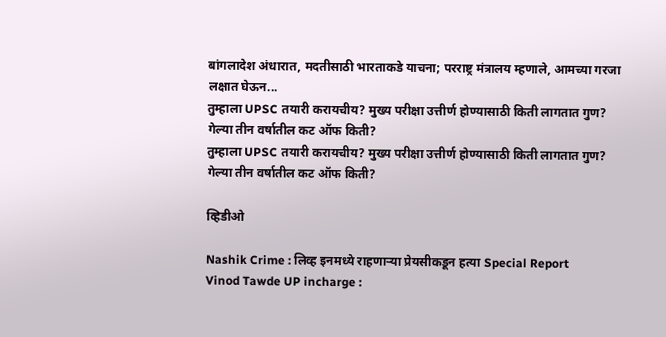बांगलादेश अंधारात, मदतीसाठी भारताकडे याचना; परराष्ट्र मंत्रालय म्हणाले, आमच्या गरजा लक्षात घेऊन...
तुम्हाला UPSC तयारी करायचीय? मुख्य परीक्षा उत्तीर्ण होण्यासाठी किती लागतात गुण? गेल्या तीन वर्षातील कट ऑफ किती?
तुम्हाला UPSC तयारी करायचीय? मुख्य परीक्षा उत्तीर्ण होण्यासाठी किती लागतात गुण? गेल्या तीन वर्षातील कट ऑफ किती?

व्हिडीओ

Nashik Crime : लिव्ह इनमध्ये राहणाऱ्या प्रेयसीकडून हत्या Special Report
Vinod Tawde UP incharge :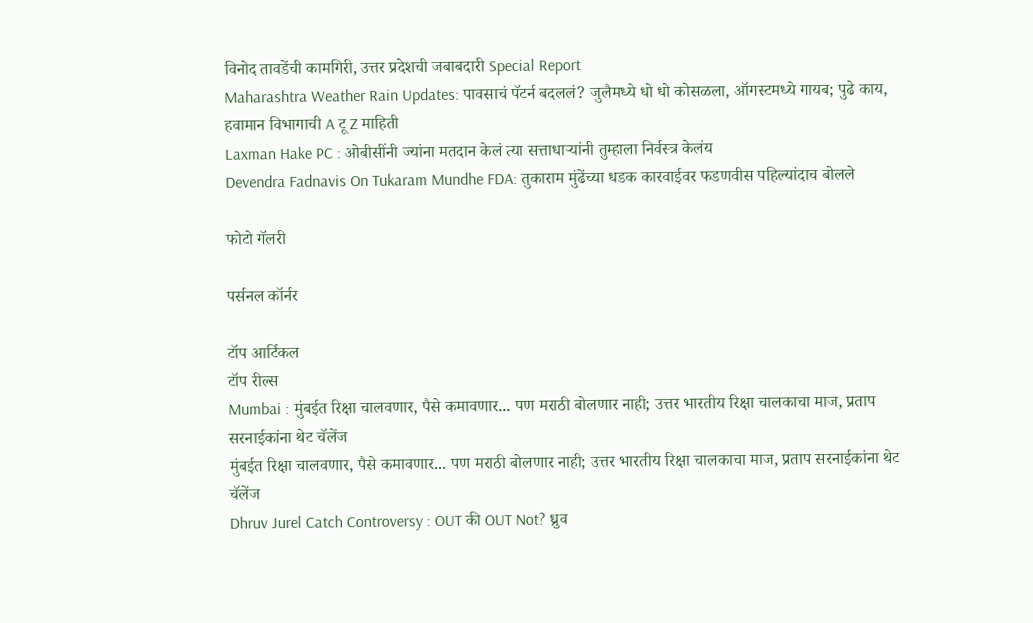विनोद तावडेंची कामगिरी, उत्तर प्रदेशची जबाबदारी Special Report
Maharashtra Weather Rain Updates: पावसाचं पॅटर्न बदललं? जुलैमध्ये धो धो कोसळला, ऑगस्टमध्ये गायब; पुढे काय, हवामान विभागाची A टू Z माहिती
Laxman Hake PC : ओबीसींनी ज्यांना मतदान केलं त्या सत्ताधाऱ्यांनी तुम्हाला निर्वस्त्र केलंय
Devendra Fadnavis On Tukaram Mundhe FDA: तुकाराम मुंढेंच्या धडक कारवाईवर फडणवीस पहिल्यांदाच बोलले

फोटो गॅलरी

पर्सनल कॉर्नर

टॉप आर्टिकल
टॉप रील्स
Mumbai : मुंबईत रिक्षा चालवणार, पैसे कमावणार... पण मराठी बोलणार नाही; उत्तर भारतीय रिक्षा चालकाचा माज, प्रताप सरनाईकांना थेट चॅलेंज
मुंबईत रिक्षा चालवणार, पैसे कमावणार... पण मराठी बोलणार नाही; उत्तर भारतीय रिक्षा चालकाचा माज, प्रताप सरनाईकांना थेट चॅलेंज
Dhruv Jurel Catch Controversy : OUT की OUT Not? ध्रुव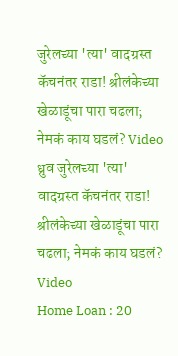जुरेलच्या 'त्या' वादग्रस्त कॅचनंतर राडा! श्रीलंकेच्या खेळाडूंचा पारा चढला; नेमकं काय घडलं? Video
ध्रुव जुरेलच्या 'त्या' वादग्रस्त कॅचनंतर राडा! श्रीलंकेच्या खेळाडूंचा पारा चढला; नेमकं काय घडलं? Video
Home Loan : 20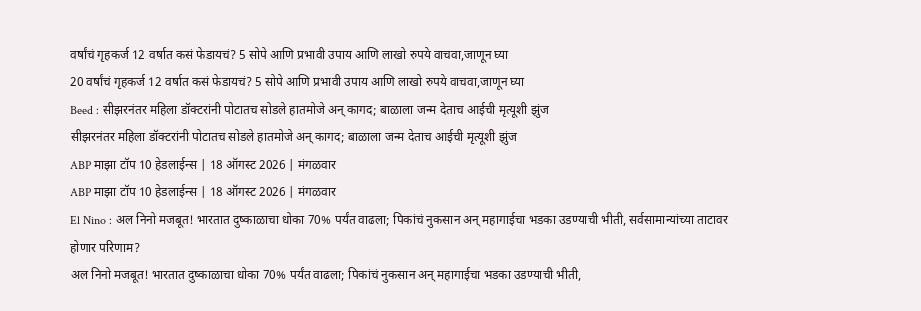वर्षांचं गृहकर्ज 12 वर्षात कसं फेडायचं? 5 सोपे आणि प्रभावी उपाय आणि लाखो रुपये वाचवा,जाणून घ्या
20 वर्षांचं गृहकर्ज 12 वर्षात कसं फेडायचं? 5 सोपे आणि प्रभावी उपाय आणि लाखो रुपये वाचवा,जाणून घ्या
Beed : सीझरनंतर महिला डॉक्टरांनी पोटातच सोडले हातमोजे अन् कागद; बाळाला जन्म देताच आईची मृत्यूशी झुंज
सीझरनंतर महिला डॉक्टरांनी पोटातच सोडले हातमोजे अन् कागद; बाळाला जन्म देताच आईची मृत्यूशी झुंज
ABP माझा टॉप 10 हेडलाईन्स | 18 ऑगस्ट 2026 | मंगळवार
ABP माझा टॉप 10 हेडलाईन्स | 18 ऑगस्ट 2026 | मंगळवार
El Nino : अल निनो मजबूत! भारतात दुष्काळाचा धोका 70% पर्यंत वाढला; पिकांचं नुकसान अन् महागाईचा भडका उडण्याची भीती, सर्वसामान्यांच्या ताटावर होणार परिणाम?
अल निनो मजबूत! भारतात दुष्काळाचा धोका 70% पर्यंत वाढला; पिकांचं नुकसान अन् महागाईचा भडका उडण्याची भीती,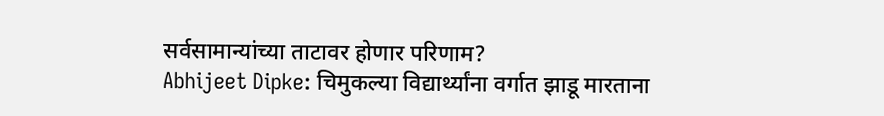सर्वसामान्यांच्या ताटावर होणार परिणाम?
Abhijeet Dipke: चिमुकल्या विद्यार्थ्यांना वर्गात झाडू मारताना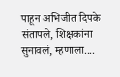पाहून अभिजीत दिपके संतापले, शिक्षकांना सुनावलं, म्हणाला....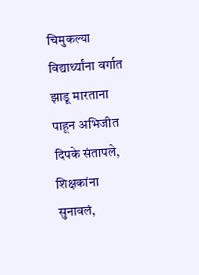चिमुकल्या विद्यार्थ्यांना वर्गात झाडू मारताना पाहून अभिजीत दिपके संतापले, शिक्षकांना सुनावलं,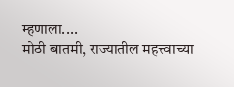म्हणाला....
मोठी बातमी, राज्यातील महत्त्वाच्या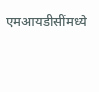एमआयडीसींमध्ये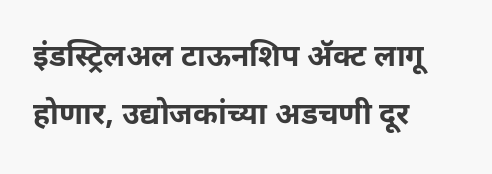इंडस्ट्रिलअल टाऊनशिप ॲक्ट लागू होणार, उद्योजकांच्या अडचणी दूर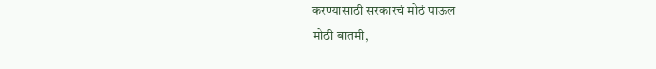करण्यासाठी सरकारचं मोठं पाऊल
मोठी बातमी,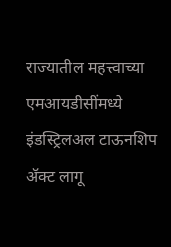राज्यातील महत्त्वाच्या एमआयडीसींमध्ये इंडस्ट्रिलअल टाऊनशिप ॲक्ट लागू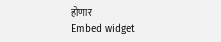होणार
Embed widget